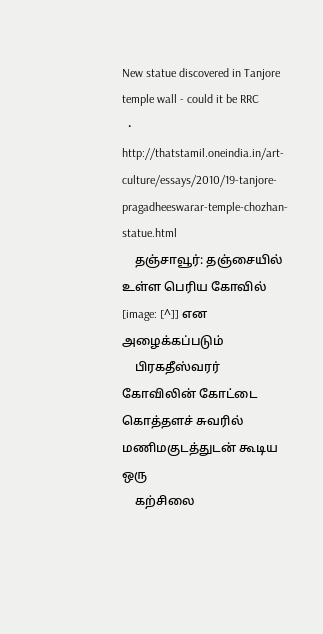New statue discovered in Tanjore temple wall - could it be RRC
  • http://thatstamil.oneindia.in/art-culture/essays/2010/19-tanjore-pragadheeswarar-temple-chozhan-statue.html
    தஞ்சாவூர்: தஞ்சையில் உள்ள பெரிய கோவில் [image: [^]] என அழைக்கப்படும்
    பிரகதீஸ்வரர் கோவிலின் கோட்டை கொத்தளச் சுவரில் மணிமகுடத்துடன் கூடிய ஒரு
    கற்சிலை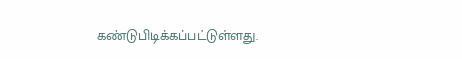கண்டுபிடிக்கப்பட்டுள்ளது.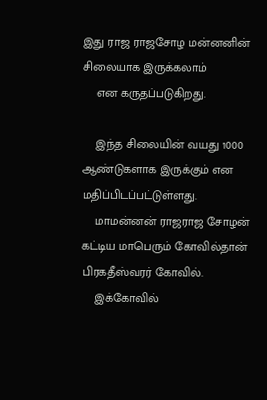இது ராஜ ராஜசோழ மன்னனின் சிலையாக இருக்கலாம்
    என கருதப்படுகிறது.

    இந்த சிலையின் வயது 1000 ஆண்டுகளாக இருக்கும் என மதிப்பிடப்பட்டுள்ளது.
    மாமன்னன் ராஜராஜ சோழன் கட்டிய மாபெரும் கோவில்தான் பிரகதீஸ்வரர் கோவில்.
    இக்கோவில்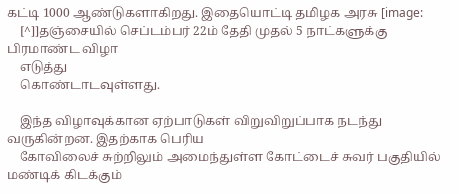கட்டி 1000 ஆண்டுகளாகிறது. இதையொட்டி தமிழக அரசு [image:
    [^]]தஞ்சையில் செப்டம்பர் 22ம் தேதி முதல் 5 நாட்களுக்கு பிரமாண்ட விழா
    எடுத்து
    கொண்டாடவுள்ளது.

    இந்த விழாவுக்கான ஏற்பாடுகள் விறுவிறுப்பாக நடந்து வருகின்றன. இதற்காக பெரிய
    கோவிலைச் சுற்றிலும் அமைந்துள்ள கோட்டைச் சுவர் பகுதியில் மண்டிக் கிடக்கும்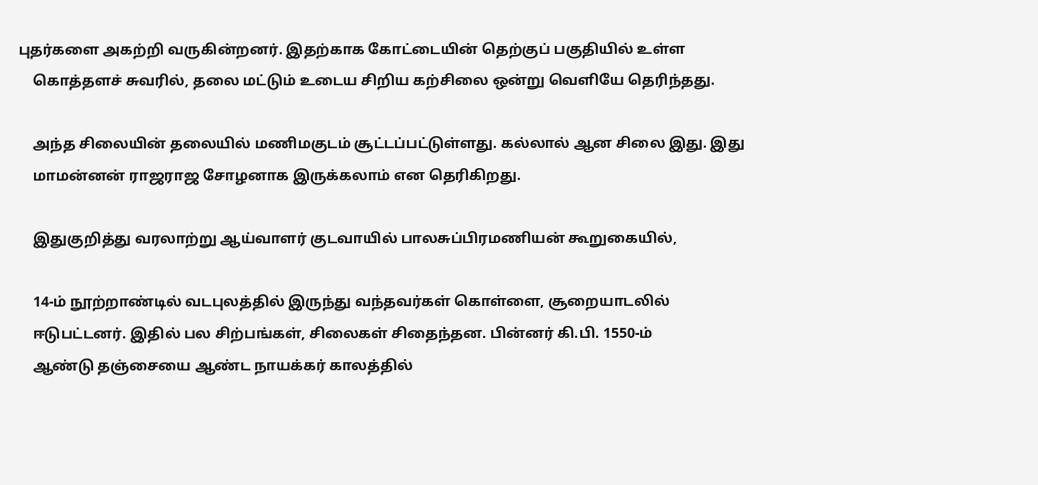புதர்களை அகற்றி வருகின்றனர். இதற்காக கோட்டையின் தெற்குப் பகுதியில் உள்ள
    கொத்தளச் சுவரில், தலை மட்டும் உடைய சிறிய கற்சிலை ஒன்று வெளியே தெரிந்தது.

    அந்த சிலையின் தலையில் மணிமகுடம் சூட்டப்பட்டுள்ளது. கல்லால் ஆன சிலை இது. இது
    மாமன்னன் ராஜராஜ சோழனாக இருக்கலாம் என தெரிகிறது.

    இதுகுறித்து வரலாற்று ஆய்வாளர் குடவாயில் பாலசுப்பிரமணியன் கூறுகையில்,

    14-ம் நூற்றாண்டில் வடபுலத்தில் இருந்து வந்தவர்கள் கொள்ளை, சூறையாடலில்
    ஈடுபட்டனர். இதில் பல சிற்பங்கள், சிலைகள் சிதைந்தன. பின்னர் கி.பி. 1550-ம்
    ஆண்டு தஞ்சையை ஆண்ட நாயக்கர் காலத்தில்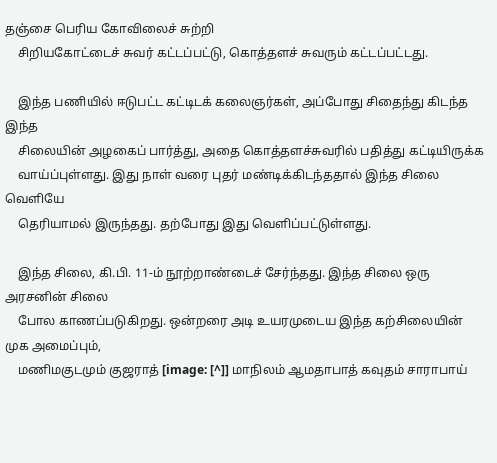தஞ்சை பெரிய கோவிலைச் சுற்றி
    சிறியகோட்டைச் சுவர் கட்டப்பட்டு, கொத்தளச் சுவரும் கட்டப்பட்டது.

    இந்த பணியில் ஈடுபட்ட கட்டிடக் கலைஞர்கள், அப்போது சிதைந்து கிடந்த இந்த
    சிலையின் அழகைப் பார்த்து, அதை கொத்தளச்சுவரில் பதித்து கட்டியிருக்க
    வாய்ப்புள்ளது. இது நாள் வரை புதர் மண்டிக்கிடந்ததால் இந்த சிலை வெளியே
    தெரியாமல் இருந்தது. தற்போது இது வெளிப்பட்டுள்ளது.

    இந்த சிலை, கி.பி. 11-ம் நூற்றாண்டைச் சேர்ந்தது. இந்த சிலை ஒரு அரசனின் சிலை
    போல காணப்படுகிறது. ஒன்றரை அடி உயரமுடைய இந்த கற்சிலையின் முக அமைப்பும்,
    மணிமகுடமும் குஜராத் [image: [^]] மாநிலம் ஆமதாபாத் கவுதம் சாராபாய்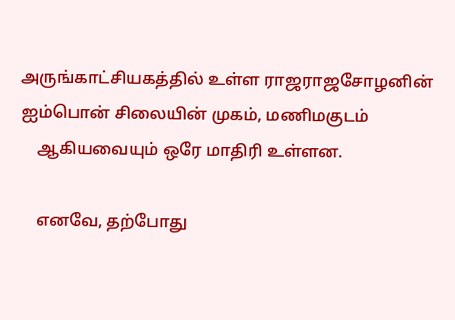அருங்காட்சியகத்தில் உள்ள ராஜராஜசோழனின் ஐம்பொன் சிலையின் முகம், மணிமகுடம்
    ஆகியவையும் ஒரே மாதிரி உள்ளன.

    எனவே, தற்போது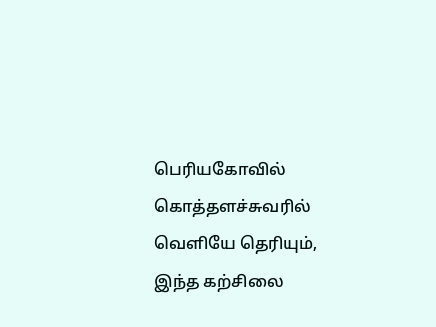பெரியகோவில் கொத்தளச்சுவரில் வெளியே தெரியும், இந்த கற்சிலை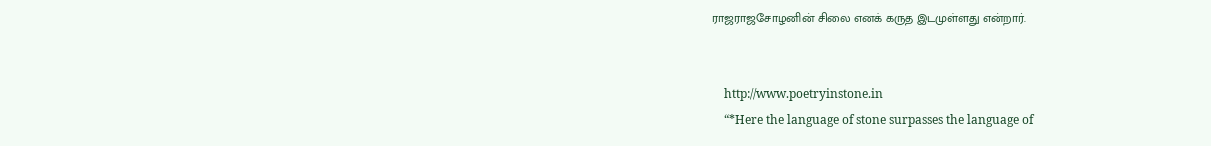ராஜராஜசோழனின் சிலை எனக் கருத இடமுள்ளது என்றார்.


    http://www.poetryinstone.in
    “*Here the language of stone surpasses the language of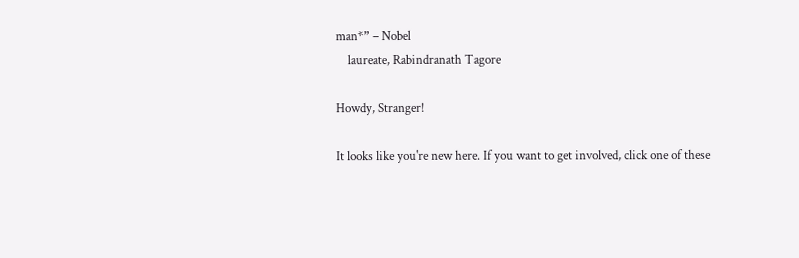man*” – Nobel
    laureate, Rabindranath Tagore

Howdy, Stranger!

It looks like you're new here. If you want to get involved, click one of these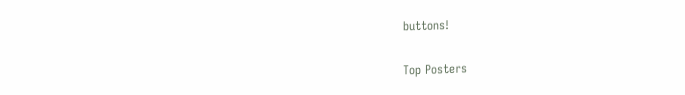buttons!

Top Posters